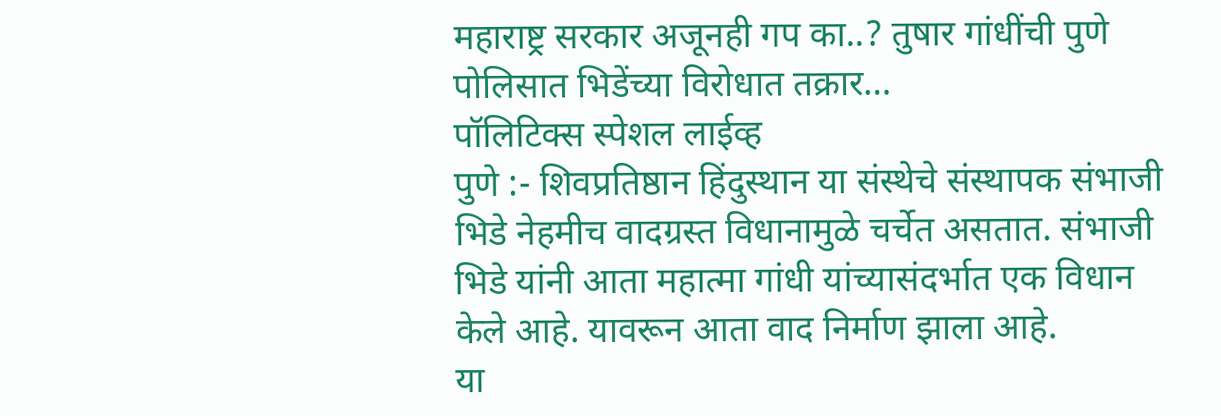महाराष्ट्र सरकार अजूनही गप का..? तुषार गांधींची पुणे पोलिसात भिडेंच्या विरोधात तक्रार…
पॉलिटिक्स स्पेशल लाईव्ह
पुणे :- शिवप्रतिष्ठान हिंदुस्थान या संस्थेचे संस्थापक संभाजी भिडे नेहमीच वादग्रस्त विधानामुळे चर्चेत असतात. संभाजी भिडे यांनी आता महात्मा गांधी यांच्यासंदर्भात एक विधान केले आहे. यावरून आता वाद निर्माण झाला आहे.
या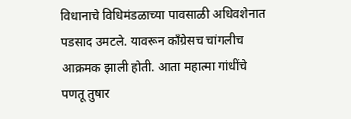विधानाचे विधिमंडळाच्या पावसाळी अधिवशेनात पडसाद उमटले. यावरून काँग्रेसच चांगलीच आक्रमक झाली होती. आता महात्मा गांधींचे पणतू तुषार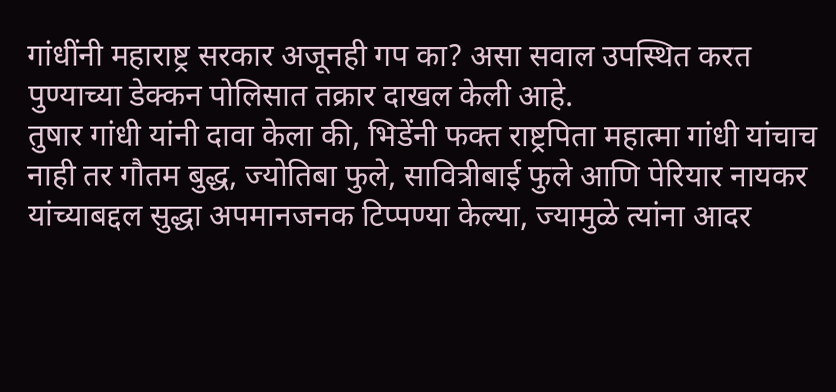गांधींनी महाराष्ट्र सरकार अजूनही गप का? असा सवाल उपस्थित करत पुण्याच्या डेक्कन पोलिसात तक्रार दाखल केली आहे.
तुषार गांधी यांनी दावा केला की, भिडेंनी फक्त राष्ट्रपिता महात्मा गांधी यांचाच नाही तर गौतम बुद्ध, ज्योतिबा फुले, सावित्रीबाई फुले आणि पेरियार नायकर यांच्याबद्दल सुद्धा अपमानजनक टिप्पण्या केल्या, ज्यामुळे त्यांना आदर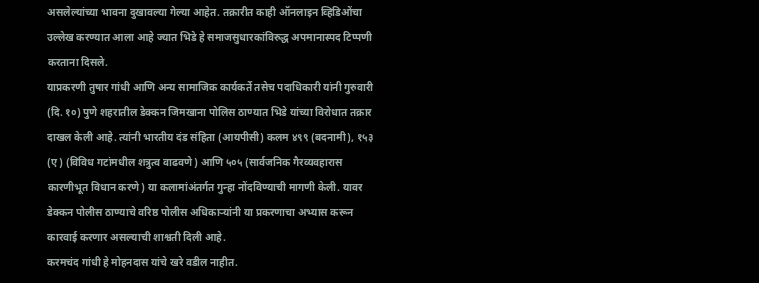असलेल्यांच्या भावना दुखावल्या गेल्या आहेत. तक्रारीत काही ऑनलाइन व्हिडिओंचा उल्लेख करण्यात आला आहे ज्यात भिडे हे समाजसुधारकांविरुद्ध अपमानास्पद टिप्पणी करताना दिसले.
याप्रकरणी तुषार गांधी आणि अन्य सामाजिक कार्यकर्ते तसेच पदाधिकारी यांनी गुरुवारी (दि. १०) पुणे शहरातील डेक्कन जिमखाना पोलिस ठाण्यात भिडे यांच्या विरोधात तक्रार दाखल केली आहे. त्यांनी भारतीय दंड संहिता (आयपीसी) कलम ४९९ (बदनामी), १५३ (ए) (विविध गटांमधील शत्रुत्व वाढवणे) आणि ५०५ (सार्वजनिक गैरव्यवहारास कारणीभूत विधान करणे) या कलामांअंतर्गत गुन्हा नोंदविण्याची मागणी केली. यावर डेक्कन पोलीस ठाण्याचे वरिष्ठ पोलीस अधिकाऱ्यांनी या प्रकरणाचा अभ्यास करून कारवाई करणार असल्याची शाश्वती दिली आहे.
करमचंद गांधी हे मोहनदास यांचे खरे वडील नाहीत.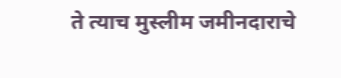ते त्याच मुस्लीम जमीनदाराचे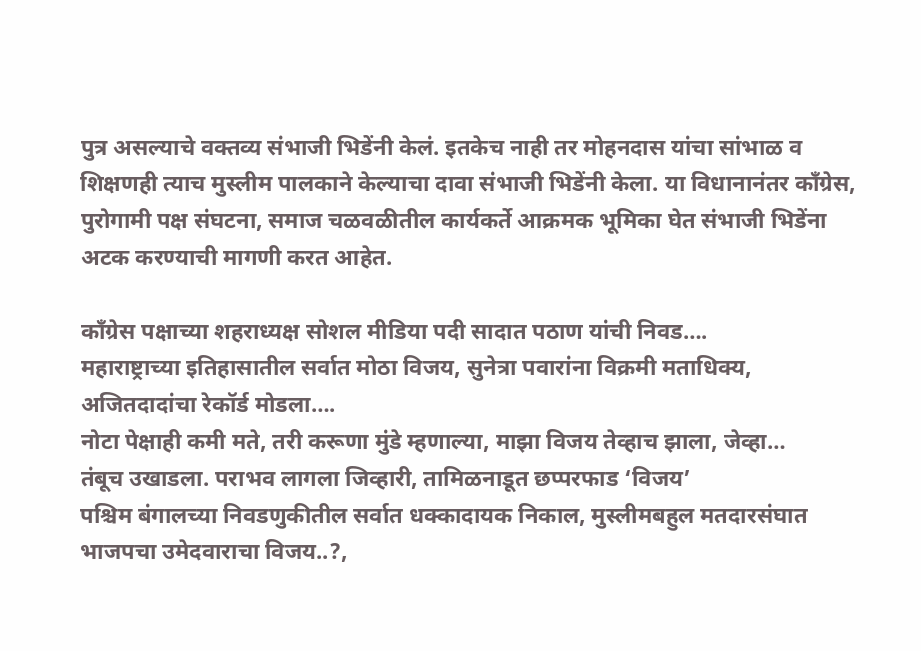पुत्र असल्याचे वक्तव्य संभाजी भिडेंनी केलं. इतकेच नाही तर मोहनदास यांचा सांभाळ व शिक्षणही त्याच मुस्लीम पालकाने केल्याचा दावा संभाजी भिडेंनी केला. या विधानानंतर काँग्रेस, पुरोगामी पक्ष संघटना, समाज चळवळीतील कार्यकर्ते आक्रमक भूमिका घेत संभाजी भिडेंना अटक करण्याची मागणी करत आहेत.

काँग्रेस पक्षाच्या शहराध्यक्ष सोशल मीडिया पदी सादात पठाण यांची निवड….
महाराष्ट्राच्या इतिहासातील सर्वात मोठा विजय, सुनेत्रा पवारांना विक्रमी मताधिक्य, अजितदादांचा रेकॉर्ड मोडला….
नोटा पेक्षाही कमी मते, तरी करूणा मुंडे म्हणाल्या, माझा विजय तेव्हाच झाला, जेव्हा…
तंबूच उखाडला. पराभव लागला जिव्हारी, तामिळनाडूत छप्परफाड ‘विजय’
पश्चिम बंगालच्या निवडणुकीतील सर्वात धक्कादायक निकाल, मुस्लीमबहुल मतदारसंघात भाजपचा उमेदवाराचा विजय..?,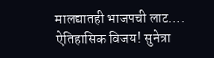मालद्यातही भाजपची लाट….
ऐतिहासिक विजय! सुनेत्रा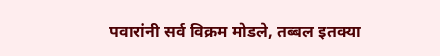पवारांनी सर्व विक्रम मोडले, तब्बल इतक्या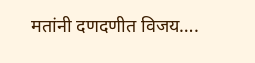मतांनी दणदणीत विजय….